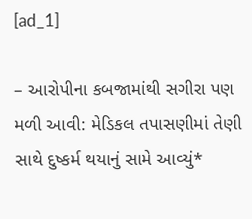[ad_1]

– આરોપીના કબજામાંથી સગીરા પણ મળી આવી: મેડિકલ તપાસણીમાં તેણી સાથે દુષ્કર્મ થયાનું સામે આવ્યું*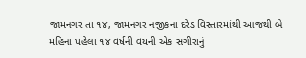જામનગર તા ૧૪, જામનગર નજીકના દરેડ વિસ્તારમાંથી આજથી બે મહિના પહેલા ૧૪ વર્ષની વયની એક સગીરાનું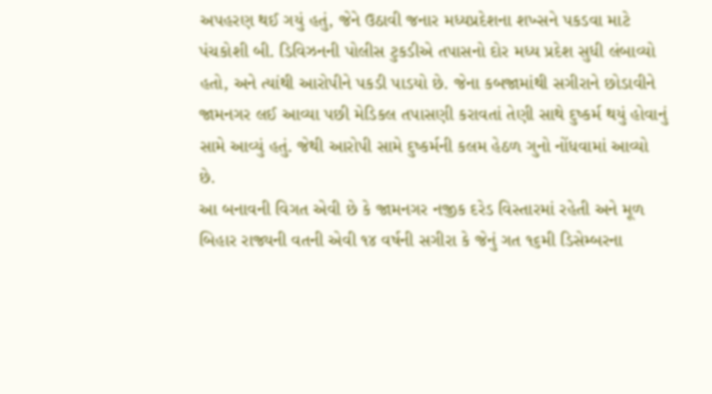અપહરણ થઈ ગયું હતું, જેને ઉઠાવી જનાર મધ્યપ્રદેશના શખ્સને પકડવા માટે પંચકોશી બી. ડિવિઝનની પોલીસ ટુકડીએ તપાસનો દોર મધ્ય પ્રદેશ સુધી લંબાવ્યો હતો, અને ત્યાંથી આરોપીને પકડી પાડયો છે. જેના કબજામાંથી સગીરાને છોડાવીને જામનગર લઈ આવ્યા પછી મેડિકલ તપાસણી કરાવતાં તેણી સાથે દુષ્કર્મ થયું હોવાનું સામે આવ્યું હતું. જેથી આરોપી સામે દુષ્કર્મની કલમ હેઠળ ગુનો નોંધવામાં આવ્યો છે.
આ બનાવની વિગત એવી છે કે જામનગર નજીક દરેડ વિસ્તારમાં રહેતી અને મૂળ બિહાર રાજ્યની વતની એવી ૧૪ વર્ષની સગીરા કે જેનું ગત ૧૬મી ડિસેમ્બરના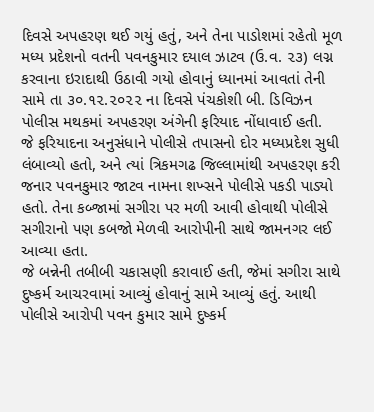દિવસે અપહરણ થઈ ગયું હતું, અને તેના પાડોશમાં રહેતો મૂળ મધ્ય પ્રદેશનો વતની પવનકુમાર દયાલ ઝાટવ (ઉ.વ. ૨૩) લગ્ન કરવાના ઇરાદાથી ઉઠાવી ગયો હોવાનું ધ્યાનમાં આવતાં તેની સામે તા ૩૦.૧૨.૨૦૨૨ ના દિવસે પંચકોશી બી. ડિવિઝન પોલીસ મથકમાં અપહરણ અંગેની ફરિયાદ નોંધાવાઈ હતી.
જે ફરિયાદના અનુસંધાને પોલીસે તપાસનો દોર મધ્યપ્રદેશ સુધી લંબાવ્યો હતો, અને ત્યાં ત્રિકમગઢ જિલ્લામાંથી અપહરણ કરી જનાર પવનકુમાર જાટવ નામના શખ્સને પોલીસે પકડી પાડ્યો હતો. તેના કબ્જામાં સગીરા પર મળી આવી હોવાથી પોલીસે સગીરાનો પણ કબજો મેળવી આરોપીની સાથે જામનગર લઈ આવ્યા હતા.
જે બન્નેની તબીબી ચકાસણી કરાવાઈ હતી, જેમાં સગીરા સાથે દુષ્કર્મ આચરવામાં આવ્યું હોવાનું સામે આવ્યું હતું. આથી પોલીસે આરોપી પવન કુમાર સામે દુષ્કર્મ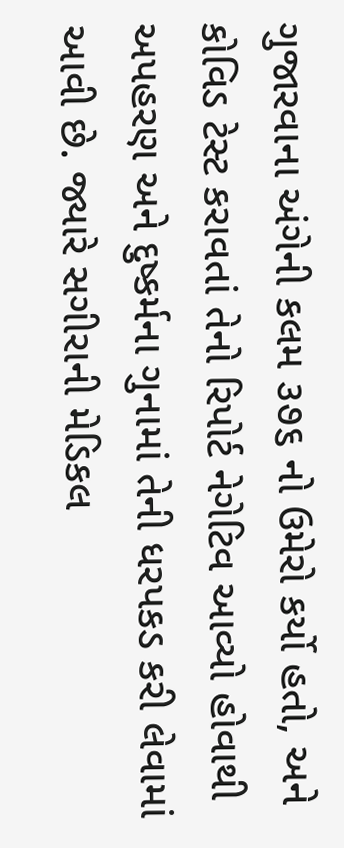ગુજારવાના અંગેની કલમ ૩૭૬ નો ઉમેરો કર્યો હતો, અને કોવિડ ટેસ્ટ કરાવતાં તેનો રિપોર્ટ નેગેટિવ આવ્યો હોવાથી અપહરણ અને દુષ્કર્મના ગુનામાં તેની ધરપકડ કરી લેવામાં આવી છે. જ્યારે સગીરાની મેડિકલ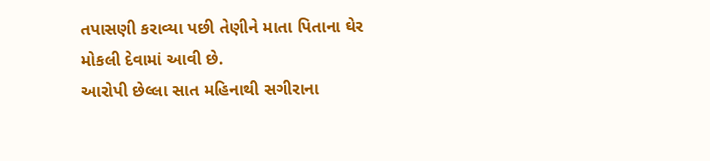તપાસણી કરાવ્યા પછી તેણીને માતા પિતાના ઘેર મોકલી દેવામાં આવી છે.
આરોપી છેલ્લા સાત મહિનાથી સગીરાના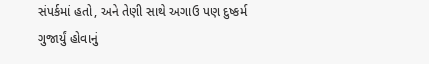સંપર્કમાં હતો, અને તેણી સાથે અગાઉ પણ દુષ્કર્મ ગુજાર્યું હોવાનું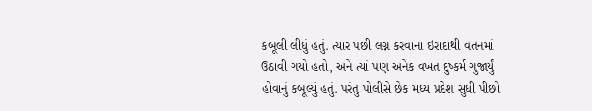કબૂલી લીધું હતું. ત્યાર પછી લગ્ન કરવાના ઇરાદાથી વતનમાં ઉઠાવી ગયો હતો, અને ત્યાં પણ અનેક વખત દુષ્કર્મ ગુજાર્યું હોવાનું કબૂલ્યું હતું. પરંતુ પોલીસે છેક મધ્ય પ્રદેશ સુધી પીછો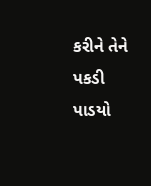કરીને તેને પકડી પાડયો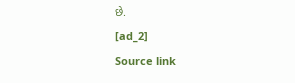છે.
[ad_2]
Source link